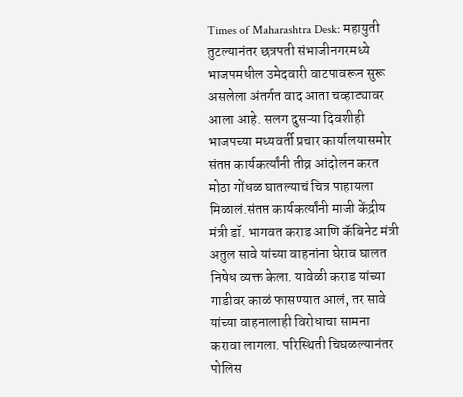Times of Maharashtra Desk: महायुती तुटल्यानंतर छत्रपती संभाजीनगरमध्ये भाजपमधील उमेदवारी वाटपावरून सुरू असलेला अंतर्गत वाद आता चव्हाट्यावर आला आहे. सलग दुसऱ्या दिवशीही भाजपच्या मध्यवर्ती प्रचार कार्यालयासमोर संतप्त कार्यकर्त्यांनी तीव्र आंदोलन करत मोठा गोंधळ घातल्याचं चित्र पाहायला मिळालं.संतप्त कार्यकर्त्यांनी माजी केंद्रीय मंत्री डॉ. भागवत कराड आणि कॅबिनेट मंत्री अतुल सावे यांच्या वाहनांना घेराव घालत निषेध व्यक्त केला. यावेळी कराड यांच्या गाडीवर काळं फासण्यात आलं, तर सावे यांच्या वाहनालाही विरोधाचा सामना करावा लागला. परिस्थिती चिघळल्यानंतर पोलिस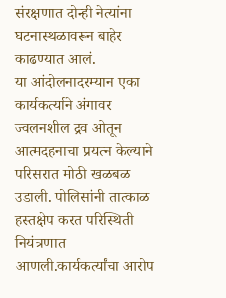संरक्षणात दोन्ही नेत्यांना घटनास्थळावरून बाहेर काढण्यात आलं.
या आंदोलनादरम्यान एका कार्यकर्त्याने अंगावर ज्वलनशील द्रव ओतून आत्मदहनाचा प्रयत्न केल्याने परिसरात मोठी खळबळ उडाली. पोलिसांनी तात्काळ हस्तक्षेप करत परिस्थिती नियंत्रणात आणली.कार्यकर्त्यांचा आरोप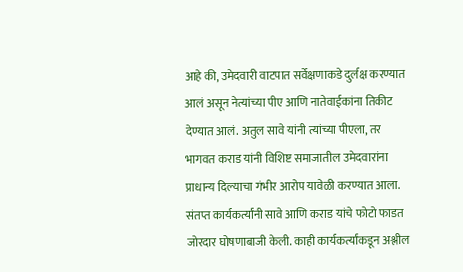आहे की, उमेदवारी वाटपात सर्वेक्षणाकडे दुर्लक्ष करण्यात आलं असून नेत्यांच्या पीए आणि नातेवाईकांना तिकीट देण्यात आलं. अतुल सावे यांनी त्यांच्या पीएला, तर भागवत कराड यांनी विशिष्ट समाजातील उमेदवारांना प्राधान्य दिल्याचा गंभीर आरोप यावेळी करण्यात आला. संतप्त कार्यकर्त्यांनी सावे आणि कराड यांचे फोटो फाडत जोरदार घोषणाबाजी केली. काही कार्यकर्त्यांकडून अश्लील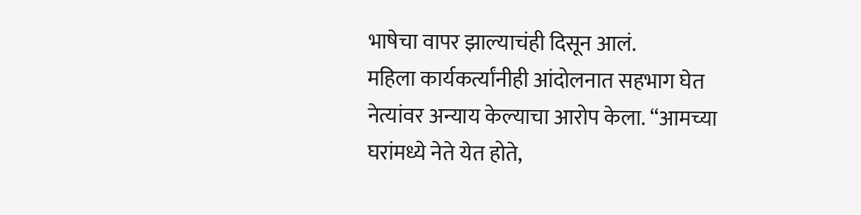भाषेचा वापर झाल्याचंही दिसून आलं.
महिला कार्यकर्त्यांनीही आंदोलनात सहभाग घेत नेत्यांवर अन्याय केल्याचा आरोप केला. “आमच्या घरांमध्ये नेते येत होते,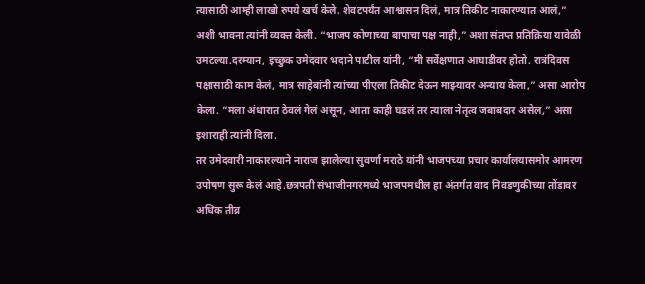त्यासाठी आम्ही लाखो रुपये खर्च केले. शेवटपर्यंत आश्वासन दिलं, मात्र तिकीट नाकारण्यात आलं,” अशी भावना त्यांनी व्यक्त केली. “भाजप कोणाच्या बापाचा पक्ष नाही,” अशा संतप्त प्रतिक्रिया यावेळी उमटल्या.दरम्यान, इच्छुक उमेदवार भदाने पाटील यांनी, “मी सर्वेक्षणात आघाडीवर होतो. रात्रंदिवस पक्षासाठी काम केलं, मात्र साहेबांनी त्यांच्या पीएला तिकीट देऊन माझ्यावर अन्याय केला,” असा आरोप केला. “मला अंधारात ठेवलं गेलं असून, आता काही घडलं तर त्याला नेतृत्व जबाबदार असेल,” असा इशाराही त्यांनी दिला.
तर उमेदवारी नाकारल्याने नाराज झालेल्या सुवर्णा मराठे यांनी भाजपच्या प्रचार कार्यालयासमोर आमरण उपोषण सुरू केलं आहे.छत्रपती संभाजीनगरमध्ये भाजपमधील हा अंतर्गत वाद निवडणुकीच्या तोंडावर अधिक तीव्र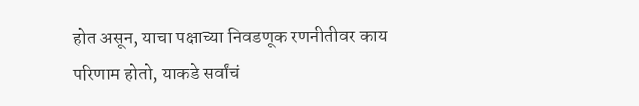होत असून, याचा पक्षाच्या निवडणूक रणनीतीवर काय परिणाम होतो, याकडे सर्वांचं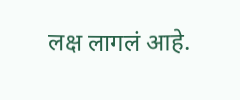लक्ष लागलं आहे.